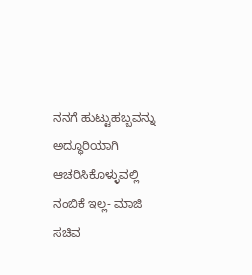ನನಗೆ ಹುಟ್ಟುಹಬ್ಬವನ್ನು ಅದ್ಧೂರಿಯಾಗಿ ಆಚರಿಸಿಕೊಳ್ಳುವಲ್ಲಿ ನಂಬಿಕೆ ಇಲ್ಲ- ಮಾಜಿ ಸಚಿವ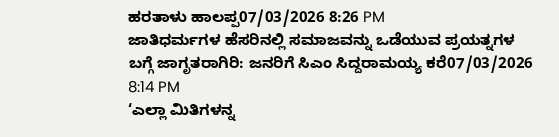ಹರತಾಳು ಹಾಲಪ್ಪ07/03/2026 8:26 PM
ಜಾತಿಧರ್ಮಗಳ ಹೆಸರಿನಲ್ಲಿ ಸಮಾಜವನ್ನು ಒಡೆಯುವ ಪ್ರಯತ್ನಗಳ ಬಗ್ಗೆ ಜಾಗೃತರಾಗಿರಿ: ಜನರಿಗೆ ಸಿಎಂ ಸಿದ್ದರಾಮಯ್ಯ ಕರೆ07/03/2026 8:14 PM
‘ಎಲ್ಲಾ ಮಿತಿಗಳನ್ನ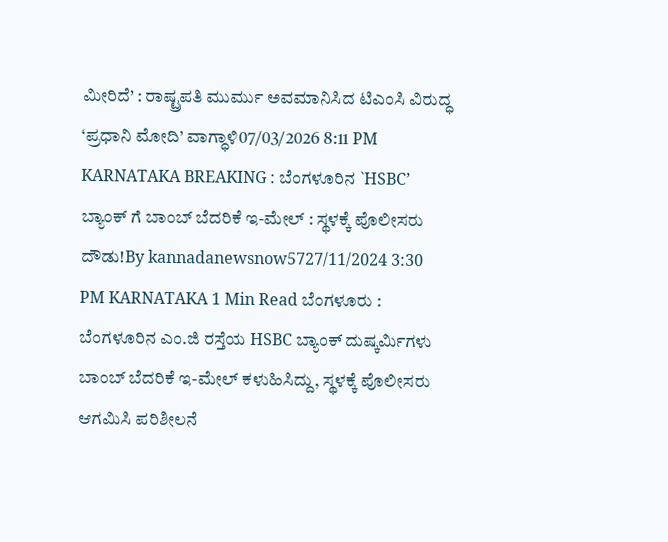ಮೀರಿದೆ’ : ರಾಷ್ಟ್ರಪತಿ ಮುರ್ಮು ಅವಮಾನಿಸಿದ ಟಿಎಂಸಿ ವಿರುದ್ಧ ‘ಪ್ರಧಾನಿ ಮೋದಿ’ ವಾಗ್ಧಾಳಿ07/03/2026 8:11 PM
KARNATAKA BREAKING : ಬೆಂಗಳೂರಿನ `HSBC’ ಬ್ಯಾಂಕ್ ಗೆ ಬಾಂಬ್ ಬೆದರಿಕೆ ಇ-ಮೇಲ್ : ಸ್ಥಳಕ್ಕೆ ಪೊಲೀಸರು ದೌಡು!By kannadanewsnow5727/11/2024 3:30 PM KARNATAKA 1 Min Read ಬೆಂಗಳೂರು : ಬೆಂಗಳೂರಿನ ಎಂ.ಜಿ ರಸ್ತೆಯ HSBC ಬ್ಯಾಂಕ್ ದುಷ್ಕರ್ಮಿಗಳು ಬಾಂಬ್ ಬೆದರಿಕೆ ಇ-ಮೇಲ್ ಕಳುಹಿಸಿದ್ದು, ಸ್ಥಳಕ್ಕೆ ಪೊಲೀಸರು ಆಗಮಿಸಿ ಪರಿಶೀಲನೆ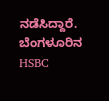ನಡೆಸಿದ್ದಾರೆ. ಬೆಂಗಳೂರಿನ HSBC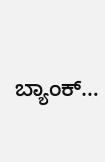ಬ್ಯಾಂಕ್…